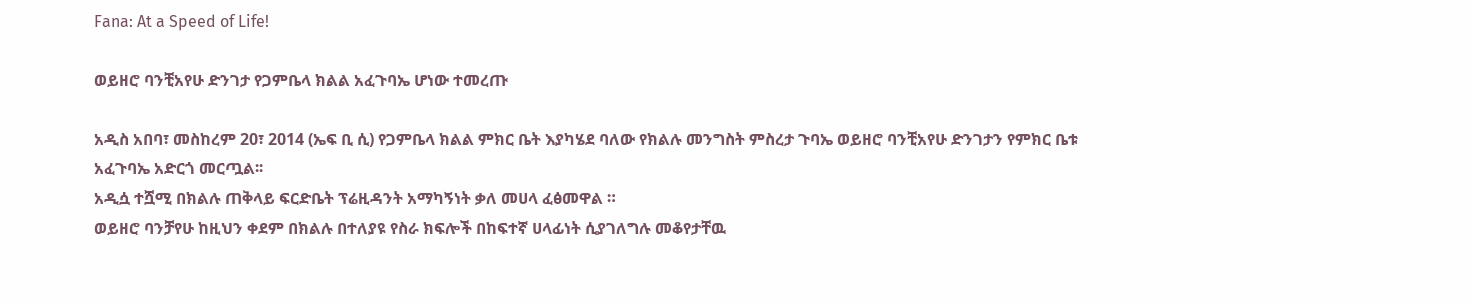Fana: At a Speed of Life!

ወይዘሮ ባንቺአየሁ ድንገታ የጋምቤላ ክልል አፈጉባኤ ሆነው ተመረጡ

አዲስ አበባ፣ መስከረም 20፣ 2014 (ኤፍ ቢ ሲ) የጋምቤላ ክልል ምክር ቤት እያካሄደ ባለው የክልሉ መንግስት ምስረታ ጉባኤ ወይዘሮ ባንቺአየሁ ድንገታን የምክር ቤቱ አፈጉባኤ አድርጎ መርጧል፡፡
አዲሷ ተሿሚ በክልሉ ጠቅላይ ፍርድቤት ፕሬዚዳንት አማካኝነት ቃለ መሀላ ፈፅመዋል ።
ወይዘሮ ባንቻየሁ ከዚህን ቀደም በክልሉ በተለያዩ የስራ ክፍሎች በከፍተኛ ሀላፊነት ሲያገለግሉ መቆየታቸዉ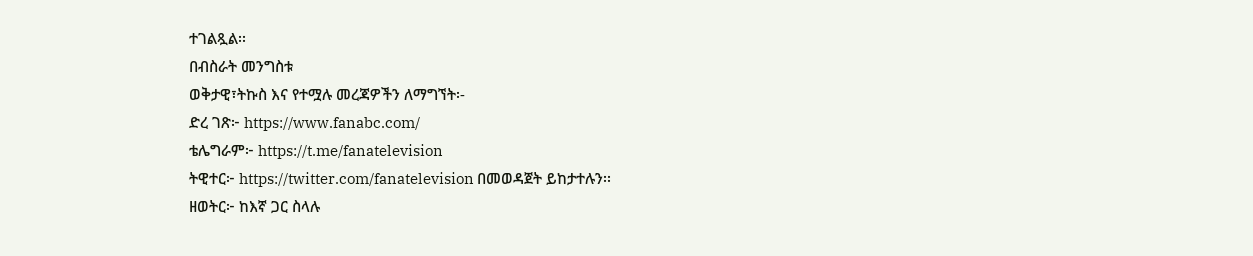ተገልጿል፡፡
በብስራት መንግስቱ
ወቅታዊ፣ትኩስ እና የተሟሉ መረጃዎችን ለማግኘት፡-
ድረ ገጽ፦ https://www.fanabc.com/
ቴሌግራም፦ https://t.me/fanatelevision
ትዊተር፦ https://twitter.com/fanatelevision በመወዳጀት ይከታተሉን፡፡
ዘወትር፦ ከእኛ ጋር ስላሉ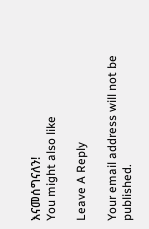እናመሰግናለን!
You might also like

Leave A Reply

Your email address will not be published.